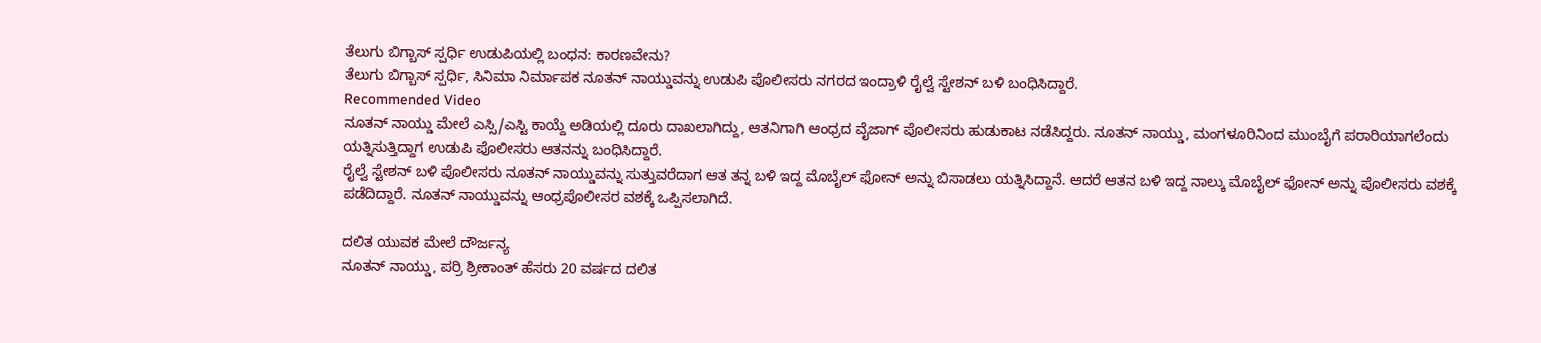ತೆಲುಗು ಬಿಗ್ಬಾಸ್ ಸ್ಪರ್ಧಿ ಉಡುಪಿಯಲ್ಲಿ ಬಂಧನ: ಕಾರಣವೇನು?
ತೆಲುಗು ಬಿಗ್ಬಾಸ್ ಸ್ಪರ್ಧಿ, ಸಿನಿಮಾ ನಿರ್ಮಾಪಕ ನೂತನ್ ನಾಯ್ಡುವನ್ನು ಉಡುಪಿ ಪೊಲೀಸರು ನಗರದ ಇಂದ್ರಾಳಿ ರೈಲ್ವೆ ಸ್ಟೇಶನ್ ಬಳಿ ಬಂಧಿಸಿದ್ದಾರೆ.
Recommended Video
ನೂತನ್ ನಾಯ್ಡು ಮೇಲೆ ಎಸ್ಸಿ/ಎಸ್ಟಿ ಕಾಯ್ದೆ ಅಡಿಯಲ್ಲಿ ದೂರು ದಾಖಲಾಗಿದ್ದು, ಆತನಿಗಾಗಿ ಆಂಧ್ರದ ವೈಜಾಗ್ ಪೊಲೀಸರು ಹುಡುಕಾಟ ನಡೆಸಿದ್ದರು. ನೂತನ್ ನಾಯ್ಡು, ಮಂಗಳೂರಿನಿಂದ ಮುಂಬೈಗೆ ಪರಾರಿಯಾಗಲೆಂದು ಯತ್ನಿಸುತ್ತಿದ್ದಾಗ ಉಡುಪಿ ಪೊಲೀಸರು ಆತನನ್ನು ಬಂಧಿಸಿದ್ದಾರೆ.
ರೈಲ್ವೆ ಸ್ಟೇಶನ್ ಬಳಿ ಪೊಲೀಸರು ನೂತನ್ ನಾಯ್ಡುವನ್ನು ಸುತ್ತುವರೆದಾಗ ಆತ ತನ್ನ ಬಳಿ ಇದ್ದ ಮೊಬೈಲ್ ಫೋನ್ ಅನ್ನು ಬಿಸಾಡಲು ಯತ್ನಿಸಿದ್ದಾನೆ. ಆದರೆ ಆತನ ಬಳಿ ಇದ್ದ ನಾಲ್ಕು ಮೊಬೈಲ್ ಫೋನ್ ಅನ್ನು ಪೊಲೀಸರು ವಶಕ್ಕೆ ಪಡೆದಿದ್ದಾರೆ. ನೂತನ್ ನಾಯ್ಡುವನ್ನು ಆಂಧ್ರಪೊಲೀಸರ ವಶಕ್ಕೆ ಒಪ್ಪಿಸಲಾಗಿದೆ.

ದಲಿತ ಯುವಕ ಮೇಲೆ ದೌರ್ಜನ್ಯ
ನೂತನ್ ನಾಯ್ಡು, ಪರ್ರಿ ಶ್ರೀಕಾಂತ್ ಹೆಸರು 20 ವರ್ಷದ ದಲಿತ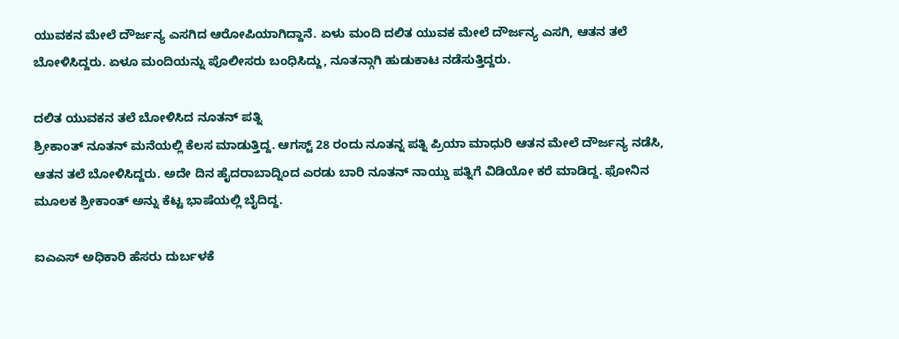ಯುವಕನ ಮೇಲೆ ದೌರ್ಜನ್ಯ ಎಸಗಿದ ಆರೋಪಿಯಾಗಿದ್ದಾನೆ. ಏಳು ಮಂದಿ ದಲಿತ ಯುವಕ ಮೇಲೆ ದೌರ್ಜನ್ಯ ಎಸಗಿ, ಆತನ ತಲೆ ಬೋಳಿಸಿದ್ದರು. ಏಳೂ ಮಂದಿಯನ್ನು ಪೊಲೀಸರು ಬಂಧಿಸಿದ್ದು, ನೂತನ್ಗಾಗಿ ಹುಡುಕಾಟ ನಡೆಸುತ್ತಿದ್ದರು.

ದಲಿತ ಯುವಕನ ತಲೆ ಬೋಳಿಸಿದ ನೂತನ್ ಪತ್ನಿ
ಶ್ರೀಕಾಂತ್ ನೂತನ್ ಮನೆಯಲ್ಲಿ ಕೆಲಸ ಮಾಡುತ್ತಿದ್ದ. ಆಗಸ್ಟ್ 28 ರಂದು ನೂತನ್ನ ಪತ್ನಿ ಪ್ರಿಯಾ ಮಾಧುರಿ ಆತನ ಮೇಲೆ ದೌರ್ಜನ್ಯ ನಡೆಸಿ, ಆತನ ತಲೆ ಬೋಳಿಸಿದ್ದರು. ಅದೇ ದಿನ ಹೈದರಾಬಾದ್ನಿಂದ ಎರಡು ಬಾರಿ ನೂತನ್ ನಾಯ್ಡು ಪತ್ನಿಗೆ ವಿಡಿಯೋ ಕರೆ ಮಾಡಿದ್ದ. ಫೋನಿನ ಮೂಲಕ ಶ್ರೀಕಾಂತ್ ಅನ್ನು ಕೆಟ್ಟ ಭಾಷೆಯಲ್ಲಿ ಬೈದಿದ್ದ.

ಐಎಎಸ್ ಅಧಿಕಾರಿ ಹೆಸರು ದುರ್ಬಳಕೆ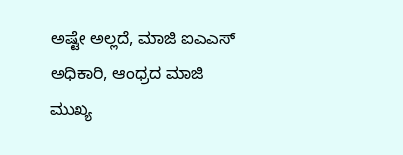ಅಷ್ಟೇ ಅಲ್ಲದೆ, ಮಾಜಿ ಐಎಎಸ್ ಅಧಿಕಾರಿ, ಆಂಧ್ರದ ಮಾಜಿ ಮುಖ್ಯ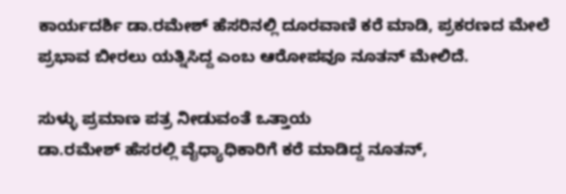ಕಾರ್ಯದರ್ಶಿ ಡಾ.ರಮೇಶ್ ಹೆಸರಿನಲ್ಲಿ ದೂರವಾಣಿ ಕರೆ ಮಾಡಿ, ಪ್ರಕರಣದ ಮೇಲೆ ಪ್ರಭಾವ ಬೀರಲು ಯತ್ನಿಸಿದ್ದ ಎಂಬ ಆರೋಪವೂ ನೂತನ್ ಮೇಲಿದೆ.

ಸುಳ್ಳು ಪ್ರಮಾಣ ಪತ್ರ ನೀಡುವಂತೆ ಒತ್ತಾಯ
ಡಾ.ರಮೇಶ್ ಹೆಸರಲ್ಲಿ ವೈಧ್ಯಾಧಿಕಾರಿಗೆ ಕರೆ ಮಾಡಿದ್ದ ನೂತನ್,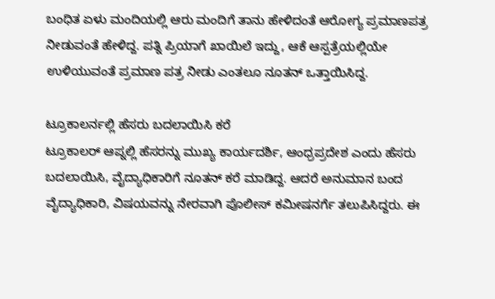ಬಂಧಿತ ಏಳು ಮಂದಿಯಲ್ಲಿ ಆರು ಮಂದಿಗೆ ತಾನು ಹೇಳಿದಂತೆ ಆರೋಗ್ಯ ಪ್ರಮಾಣಪತ್ರ ನೀಡುವಂತೆ ಹೇಳಿದ್ದ. ಪತ್ನಿ ಪ್ರಿಯಾಗೆ ಖಾಯಿಲೆ ಇದ್ದು, ಆಕೆ ಆಸ್ಪತ್ರೆಯಲ್ಲಿಯೇ ಉಳಿಯುವಂತೆ ಪ್ರಮಾಣ ಪತ್ರ ನೀಡು ಎಂತಲೂ ನೂತನ್ ಒತ್ತಾಯಿಸಿದ್ದ.

ಟ್ರೂಕಾಲರ್ನಲ್ಲಿ ಹೆಸರು ಬದಲಾಯಿಸಿ ಕರೆ
ಟ್ರೂಕಾಲರ್ ಆಪ್ನಲ್ಲಿ ಹೆಸರನ್ನು ಮುಖ್ಯ ಕಾರ್ಯದರ್ಶಿ, ಆಂಧ್ರಪ್ರದೇಶ ಎಂದು ಹೆಸರು ಬದಲಾಯಿಸಿ, ವೈದ್ಯಾಧಿಕಾರಿಗೆ ನೂತನ್ ಕರೆ ಮಾಡಿದ್ದ. ಆದರೆ ಅನುಮಾನ ಬಂದ ವೈದ್ಯಾಧಿಕಾರಿ, ವಿಷಯವನ್ನು ನೇರವಾಗಿ ಪೊಲೀಸ್ ಕಮೀಷನರ್ಗೆ ತಲುಪಿಸಿದ್ದರು. ಈ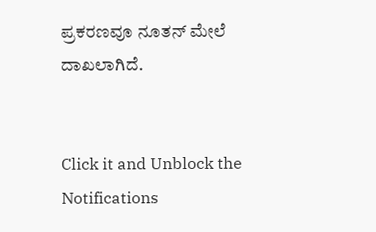ಪ್ರಕರಣವೂ ನೂತನ್ ಮೇಲೆ ದಾಖಲಾಗಿದೆ.


Click it and Unblock the Notifications